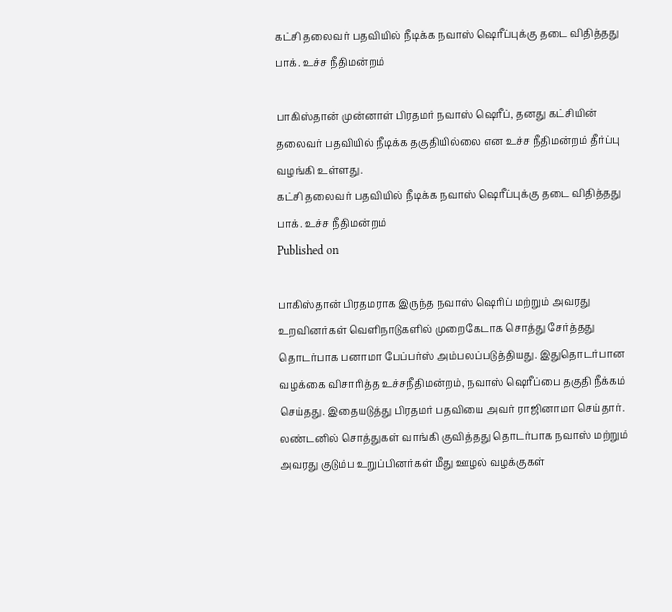கட்சி தலைவர் பதவியில் நீடிக்க நவாஸ் ஷெரீப்புக்கு தடை விதித்தது பாக். உச்ச நீதிமன்றம்

பாகிஸ்தான் முன்னாள் பிரதமர் நவாஸ் ஷெரீப், தனது கட்சியின் தலைவர் பதவியில் நீடிக்க தகுதியில்லை என உச்ச நீதிமன்றம் தீர்ப்பு வழங்கி உள்ளது.
கட்சி தலைவர் பதவியில் நீடிக்க நவாஸ் ஷெரீப்புக்கு தடை விதித்தது பாக். உச்ச நீதிமன்றம்
Published on

பாகிஸ்தான் பிரதமராக இருந்த நவாஸ் ஷெரிப் மற்றும் அவரது உறவினர்கள் வெளிநாடுகளில் முறைகேடாக சொத்து சேர்த்தது தொடர்பாக பனாமா பேப்பர்ஸ் அம்பலப்படுத்தியது. இதுதொடர்பான வழக்கை விசாரித்த உச்சநீதிமன்றம், நவாஸ் ஷெரீப்பை தகுதி நீக்கம் செய்தது. இதையடுத்து பிரதமர் பதவியை அவர் ராஜினாமா செய்தார். லண்டனில் சொத்துகள் வாங்கி குவித்தது தொடர்பாக நவாஸ் மற்றும் அவரது குடும்ப உறுப்பினர்கள் மீது ஊழல் வழக்குகள்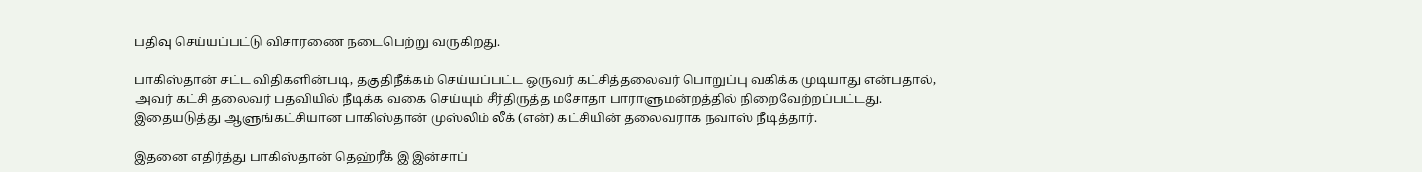பதிவு செய்யப்பட்டு விசாரணை நடைபெற்று வருகிறது.

பாகிஸ்தான் சட்ட விதிகளின்படி, தகுதிநீக்கம் செய்யப்பட்ட ஒருவர் கட்சித்தலைவர் பொறுப்பு வகிக்க முடியாது என்பதால், அவர் கட்சி தலைவர் பதவியில் நீடிக்க வகை செய்யும் சீர்திருத்த மசோதா பாராளுமன்றத்தில் நிறைவேற்றப்பட்டது. இதையடுத்து ஆளுங்கட்சியான பாகிஸ்தான் முஸ்லிம் லீக் (என்) கட்சியின் தலைவராக நவாஸ் நீடித்தார்.

இதனை எதிர்த்து பாகிஸ்தான் தெஹ்ரீக் இ இன்சாப்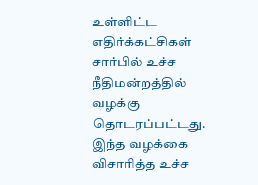உள்ளிட்ட எதிர்க்கட்சிகள் சார்பில் உச்ச நீதிமன்றத்தில் வழக்கு தொடரப்பட்டது. இந்த வழக்கை விசாரித்த உச்ச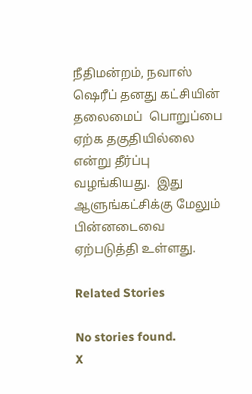நீதிமன்றம், நவாஸ் ஷெரீப் தனது கட்சியின் தலைமைப்  பொறுப்பை ஏற்க தகுதியில்லை என்று தீர்ப்பு வழங்கியது.  இது ஆளுங்கட்சிக்கு மேலும் பின்னடைவை ஏற்படுத்தி உள்ளது.

Related Stories

No stories found.
X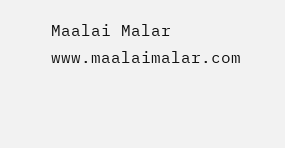Maalai Malar
www.maalaimalar.com